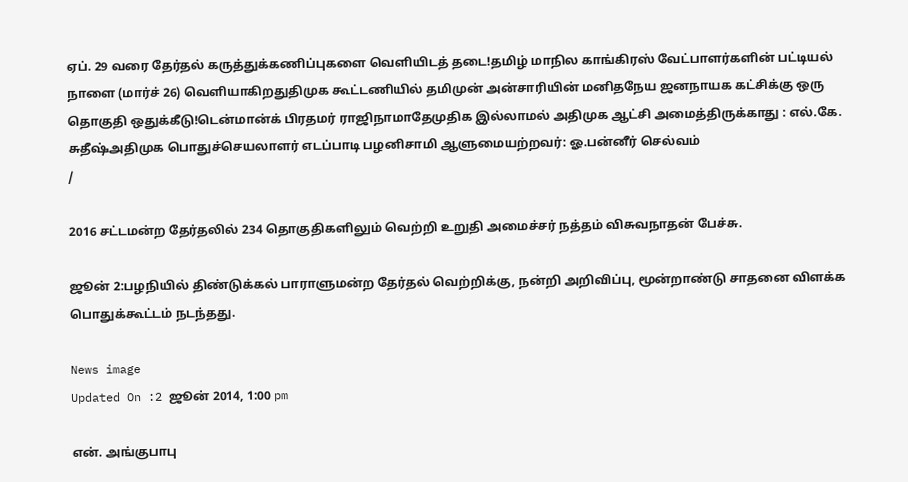ஏப். 29 வரை தேர்தல் கருத்துக்கணிப்புகளை வெளியிடத் தடை!தமிழ் மாநில காங்கிரஸ் வேட்பாளர்களின் பட்டியல் நாளை (மார்ச் 26) வெளியாகிறதுதிமுக கூட்டணியில் தமிமுன் அன்சாரியின் மனிதநேய ஜனநாயக கட்சிக்கு ஒரு தொகுதி ஒதுக்கீடு!டென்மான்க் பிரதமர் ராஜிநாமாதேமுதிக இல்லாமல் அதிமுக ஆட்சி அமைத்திருக்காது : எல்.கே. சுதீஷ்அதிமுக பொதுச்செயலாளர் எடப்பாடி பழனிசாமி ஆளுமையற்றவர்: ஓ.பன்னீர் செல்வம்
/

2016 சட்டமன்ற தேர்தலில் 234 தொகுதிகளிலும் வெற்றி உறுதி அமைச்சர் நத்தம் விசுவநாதன் பேச்சு.

ஜூன் 2:பழநியில் திண்டுக்கல் பாராளுமன்ற தேர்தல் வெற்றிக்கு, நன்றி அறிவிப்பு, மூன்றாண்டு சாதனை விளக்க பொதுக்கூட்டம் நடந்தது.

News image
Updated On :2 ஜூன் 2014, 1:00 pm

என். அங்குபாபு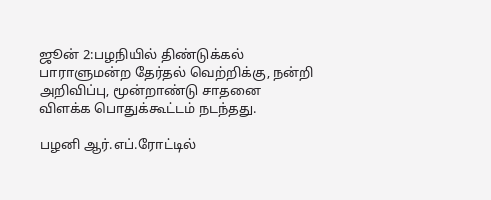ஜூன் 2:பழநியில் திண்டுக்கல் பாராளுமன்ற தேர்தல் வெற்றிக்கு, நன்றி அறிவிப்பு, மூன்றாண்டு சாதனை விளக்க பொதுக்கூட்டம் நடந்தது.

பழனி ஆர்.எப்.ரோட்டில்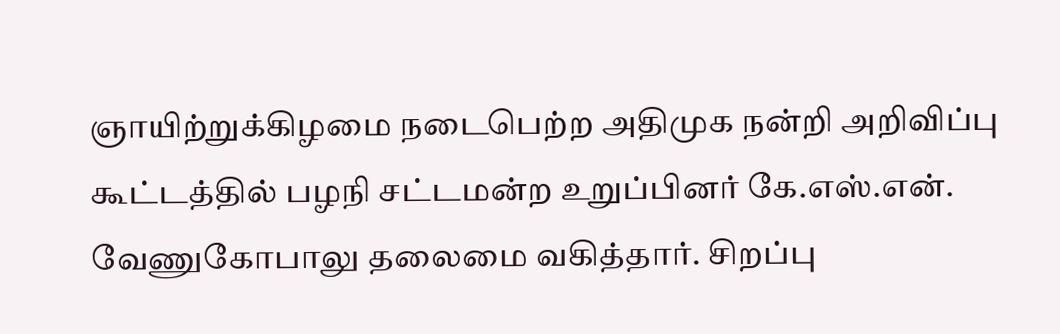ஞாயிற்றுக்கிழமை நடைபெற்ற அதிமுக நன்றி அறிவிப்பு கூட்டத்தில் பழநி சட்டமன்ற உறுப்பினர் கே.எஸ்.என். வேணுகோபாலு தலைமை வகித்தார். சிறப்பு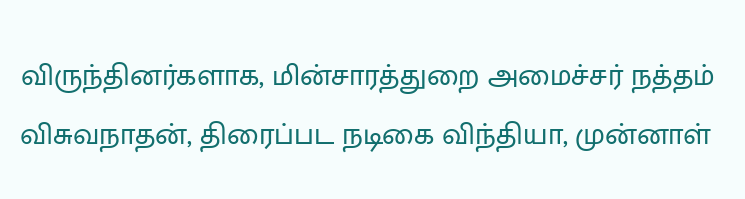விருந்தினர்களாக, மின்சாரத்துறை அமைச்சர் நத்தம் விசுவநாதன், திரைப்பட நடிகை விந்தியா, முன்னாள்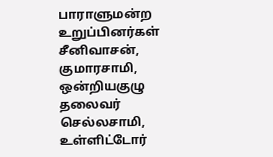பாராளுமன்ற உறுப்பினர்கள் சீனிவாசன், குமாரசாமி, ஒன்றியகுழு தலைவர் செல்லசாமி, உள்ளிட்டோர்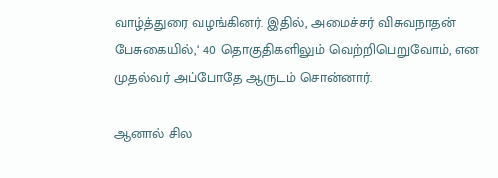வாழ்த்துரை வழங்கினர். இதில், அமைச்சர் விசுவநாதன் பேசுகையில்,‘ 40 தொகுதிகளிலும் வெற்றிபெறுவோம், என முதல்வர் அப்போதே ஆருடம் சொன்னார்.

ஆனால் சில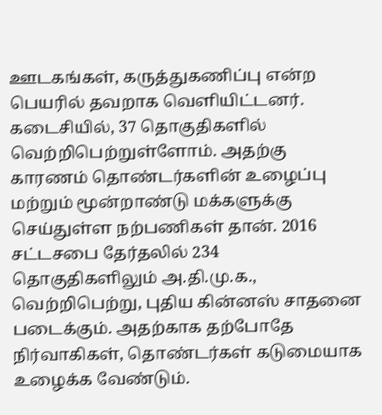ஊடகங்கள், கருத்துகணிப்பு என்ற பெயரில் தவறாக வெளியிட்டனர். கடைசியில், 37 தொகுதிகளில் வெற்றிபெற்றுள்ளோம். அதற்கு காரணம் தொண்டர்களின் உழைப்பு மற்றும் மூன்றாண்டு மக்களுக்கு செய்துள்ள நற்பணிகள் தான். 2016 சட்டசபை தேர்தலில் 234 தொகுதிகளிலும் அ.தி.மு.க., வெற்றிபெற்று, புதிய கின்னஸ் சாதனை படைக்கும். அதற்காக தற்போதே நிர்வாகிகள், தொண்டர்கள் கடுமையாக உழைக்க வேண்டும்.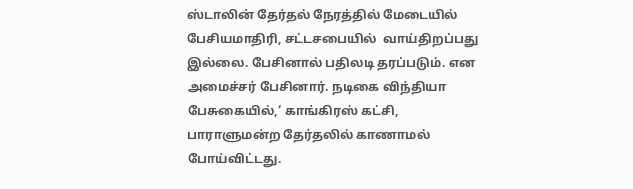ஸ்டாலின் தேர்தல் நேரத்தில் மேடையில் பேசியமாதிரி, சட்டசபையில்  வாய்திறப்பது இல்லை. பேசினால் பதிலடி தரப்படும். என அமைச்சர் பேசினார். நடிகை விந்தியா பேசுகையில்,‘ காங்கிரஸ் கட்சி, பாராளுமன்ற தேர்தலில் காணாமல் போய்விட்டது.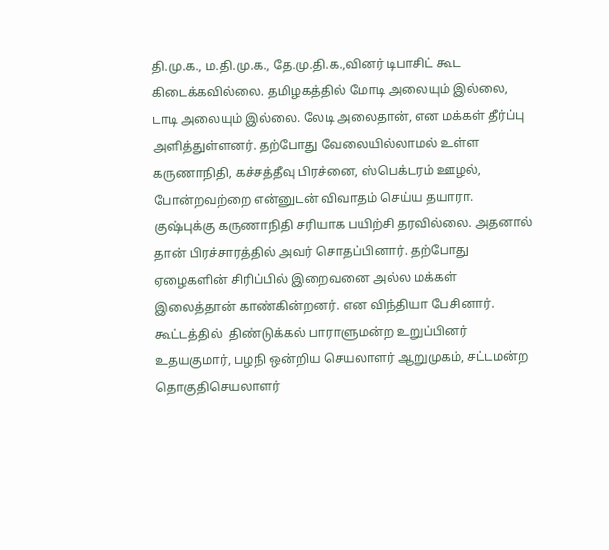தி.மு.க., ம.தி.மு.க., தே.மு.தி.க.,வினர் டிபாசிட் கூட கிடைக்கவில்லை. தமிழகத்தில் மோடி அலையும் இல்லை, டாடி அலையும் இல்லை. லேடி அலைதான், என மக்கள் தீர்ப்பு அளித்துள்ளனர். தற்போது வேலையில்லாமல் உள்ள கருணாநிதி, கச்சத்தீவு பிரச்னை, ஸ்பெக்டரம் ஊழல், போன்றவற்றை என்னுடன் விவாதம் செய்ய தயாரா. குஷ்புக்கு கருணாநிதி சரியாக பயிற்சி தரவில்லை. அதனால் தான் பிரச்சாரத்தில் அவர் சொதப்பினார். தற்போது ஏழைகளின் சிரிப்பில் இறைவனை அல்ல மக்கள் இலைத்தான் காண்கின்றனர். என விந்தியா பேசினார்.  கூட்டத்தில்  திண்டுக்கல் பாராளுமன்ற உறுப்பினர் உதயகுமார், பழநி ஒன்றிய செயலாளர் ஆறுமுகம், சட்டமன்ற தொகுதிசெயலாளர்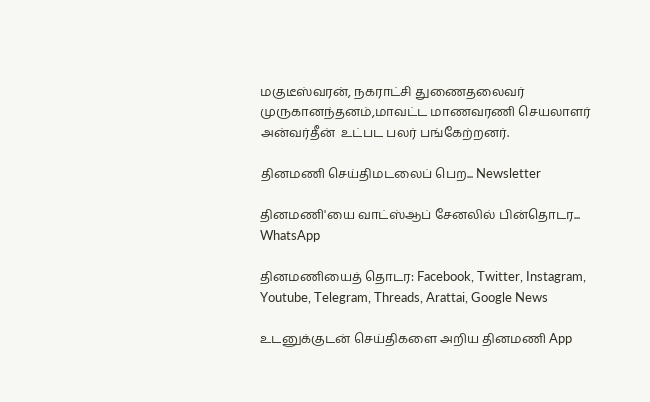மகுடீஸ்வரன், நகராட்சி துணைதலைவர் முருகானந்தனம்,மாவட்ட மாணவரணி செயலாளர் அன்வர்தீன்  உட்பட பலர் பங்கேற்றனர்.

தினமணி செய்திமடலைப் பெற... Newsletter

தினமணி'யை வாட்ஸ்ஆப் சேனலில் பின்தொடர... WhatsApp

தினமணியைத் தொடர: Facebook, Twitter, Instagram, Youtube, Telegram, Threads, Arattai, Google News

உடனுக்குடன் செய்திகளை அறிய தினமணி App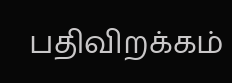பதிவிறக்கம்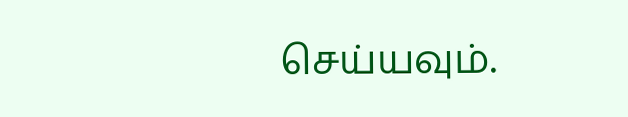செய்யவும்.